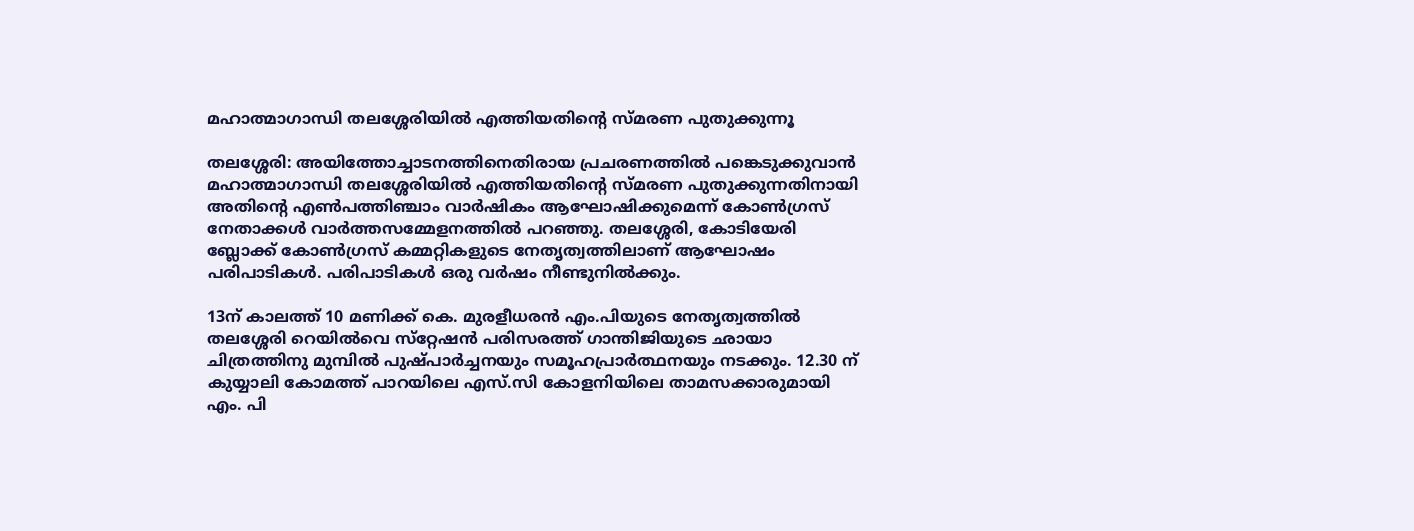മഹാത്മാഗാന്ധി തലശ്ശേരിയില്‍ എത്തിയതിന്റെ സ്മരണ പുതുക്കുന്നൂ

തലശ്ശേരി: അയിത്തോച്ചാടനത്തിനെതിരായ പ്രചരണത്തില്‍ പങ്കെടുക്കുവാന്‍ മഹാത്മാഗാന്ധി തലശ്ശേരിയില്‍ എത്തിയതിന്റെ സ്മരണ പുതുക്കുന്നതിനായി അതിന്റെ എണ്‍പത്തിഞ്ചാം വാര്‍ഷികം ആഘോഷിക്കുമെന്ന് കോണ്‍ഗ്രസ് നേതാക്കള്‍ വാര്‍ത്തസമ്മേളനത്തില്‍ പറഞ്ഞു. തലശ്ശേരി, കോടിയേരി ബ്ലോക്ക് കോണ്‍ഗ്രസ് കമ്മറ്റികളുടെ നേതൃത്വത്തിലാണ് ആഘോഷം പരിപാടികള്‍. പരിപാടികള്‍ ഒരു വര്‍ഷം നീണ്ടുനില്‍ക്കും.

13ന് കാലത്ത് 10 മണിക്ക് കെ. മുരളീധരന്‍ എം.പിയുടെ നേതൃത്വത്തില്‍ തലശ്ശേരി റെയില്‍വെ സ്‌റ്റേഷന്‍ പരിസരത്ത് ഗാന്തിജിയുടെ ഛായാ ചിത്രത്തിനു മുമ്പില്‍ പുഷ്പാര്‍ച്ചനയും സമൂഹപ്രാര്‍ത്ഥനയും നടക്കും. 12.30 ന് കുയ്യാലി കോമത്ത് പാറയിലെ എസ്.സി കോളനിയിലെ താമസക്കാരുമായി എം. പി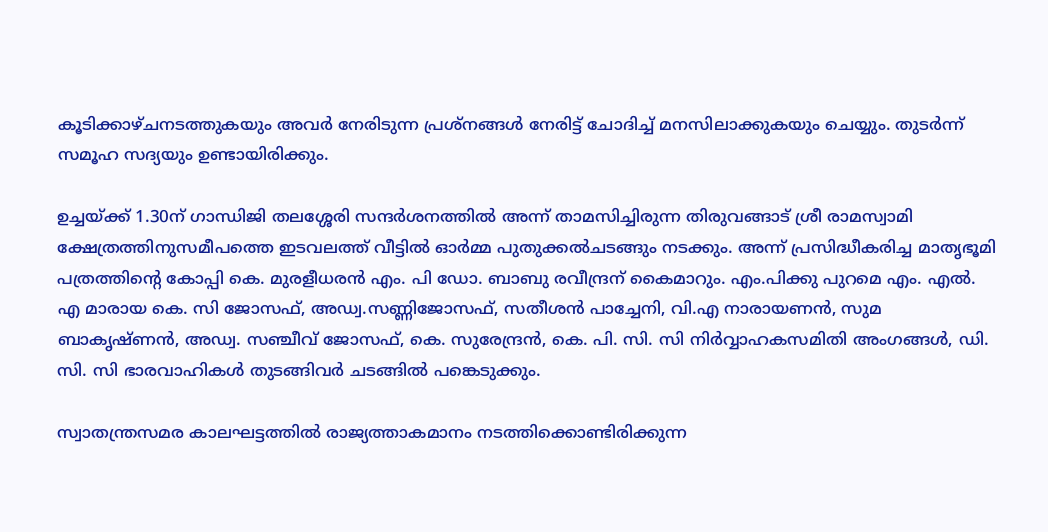കൂടിക്കാഴ്ചനടത്തുകയും അവര്‍ നേരിടുന്ന പ്രശ്‌നങ്ങള്‍ നേരിട്ട് ചോദിച്ച് മനസിലാക്കുകയും ചെയ്യും. തുടര്‍ന്ന് സമൂഹ സദ്യയും ഉണ്ടായിരിക്കും.

ഉച്ചയ്ക്ക് 1.30ന് ഗാന്ധിജി തലശ്ശേരി സന്ദര്‍ശനത്തില്‍ അന്ന് താമസിച്ചിരുന്ന തിരുവങ്ങാട് ശ്രീ രാമസ്വാമി ക്ഷേത്രത്തിനുസമീപത്തെ ഇടവലത്ത് വീട്ടില്‍ ഓര്‍മ്മ പുതുക്കല്‍ചടങ്ങും നടക്കും. അന്ന് പ്രസിദ്ധീകരിച്ച മാതൃഭൂമി പത്രത്തിന്റെ കോപ്പി കെ. മുരളീധരന്‍ എം. പി ഡോ. ബാബു രവീന്ദ്രന് കൈമാറും. എം.പിക്കു പുറമെ എം. എല്‍. എ മാരായ കെ. സി ജോസഫ്, അഡ്വ.സണ്ണിജോസഫ്, സതീശന്‍ പാച്ചേനി, വി.എ നാരായണന്‍, സുമ ബാകൃഷ്ണന്‍, അഡ്വ. സഞ്ചീവ് ജോസഫ്, കെ. സുരേന്ദ്രന്‍, കെ. പി. സി. സി നിര്‍വ്വാഹകസമിതി അംഗങ്ങള്‍, ഡി. സി. സി ഭാരവാഹികള്‍ തുടങ്ങിവര്‍ ചടങ്ങില്‍ പങ്കെടുക്കും.

സ്വാതന്ത്രസമര കാലഘട്ടത്തില്‍ രാജ്യത്താകമാനം നടത്തിക്കൊണ്ടിരിക്കുന്ന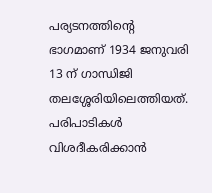പര്യടനത്തിന്റെ ഭാഗമാണ് 1934 ജനുവരി 13 ന് ഗാന്ധിജി തലശ്ശേരിയിലെത്തിയത്.
പരിപാടികള്‍ വിശദീകരിക്കാന്‍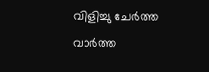വിളിച്ചു ചേര്‍ത്ത വാര്‍ത്ത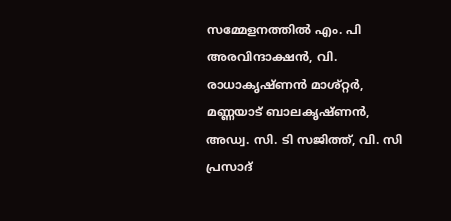സമ്മേളനത്തില്‍ എം. പി അരവിന്ദാക്ഷന്‍, വി. രാധാകൃഷ്ണന്‍ മാശ്റ്റര്‍, മണ്ണയാട് ബാലകൃഷ്ണന്‍, അഡ്വ. സി. ടി സജിത്ത്, വി. സി പ്രസാദ്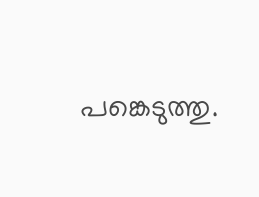പങ്കെടുത്തു.